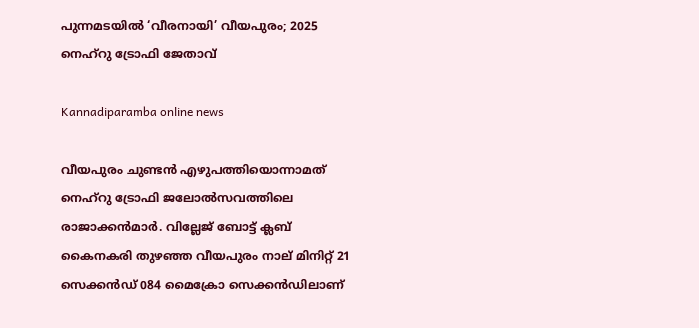പുന്നമടയില്‍ ‘വീരനായി’ വീയപുരം; 2025 നെഹ്‌റു ട്രോഫി ജേതാവ്

Kannadiparamba online news

വീയപുരം ചുണ്ടന്‍ എഴുപത്തിയൊന്നാമത് നെഹ്റു ട്രോഫി ജലോല്‍സവത്തിലെ രാജാക്കന്‍മാര്‍. വില്ലേജ് ബോട്ട് ക്ലബ് കൈനകരി തുഴഞ്ഞ വീയപുരം നാല് മിനിറ്റ് 21 സെക്കന്‍ഡ് 084 മൈക്രോ സെക്കന്‍ഡിലാണ്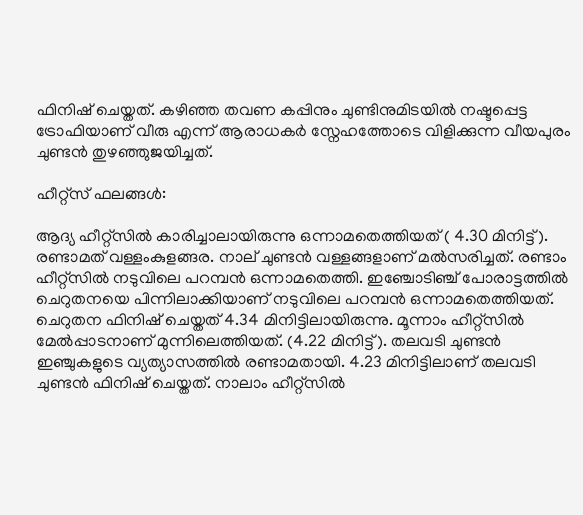ഫിനിഷ് ചെയ്തത്. കഴിഞ്ഞ തവണ കപ്പിനും ചുണ്ടിനുമിടയില്‍ നഷ്ടപ്പെട്ട ട്രോഫിയാണ് വീരു എന്ന് ആരാധകര്‍ സ്നേഹത്തോടെ വിളിക്കുന്ന വീയപുരം ചുണ്ടന്‍ തുഴഞ്ഞുജയിച്ചത്.

ഹീറ്റ്സ് ഫലങ്ങള്‍:

ആദ്യ ഹീറ്റ്സില്‍‌ കാരിച്ചാലായിരുന്നു ഒന്നാമതെത്തിയത് ( 4.30 മിനിട്ട്). രണ്ടാമത് വള്ളംകുളങ്ങര. നാല് ചുണ്ടന്‍ വള്ളങ്ങളാണ് മല്‍സരിച്ചത്. രണ്ടാം ഹീറ്റ്സില്‍ നടുവിലെ പറമ്പന്‍ ഒന്നാമതെത്തി. ഇഞ്ചോടിഞ്ച് പോരാട്ടത്തില്‍ ചെറുതനയെ പിന്നിലാക്കിയാണ് നടുവിലെ പറമ്പന്‍ ഒന്നാമതെത്തിയത്. ചെറുതന ഫിനിഷ് ചെയ്തത് 4.34 മിനിട്ടിലായിരുന്നു. മൂന്നാം ഹീറ്റ്സില്‍ മേല്‍പ്പാടനാണ് മുന്നിലെത്തിയത്. (4.22 മിനിട്ട്). തലവടി ചുണ്ടന്‍ ഇഞ്ചുകളുടെ വ്യത്യാസത്തില്‍ രണ്ടാമതായി. 4.23 മിനിട്ടിലാണ് തലവടി ചുണ്ടന്‍ ഫിനിഷ് ചെയ്തത്. നാലാം ഹീറ്റ്സില്‍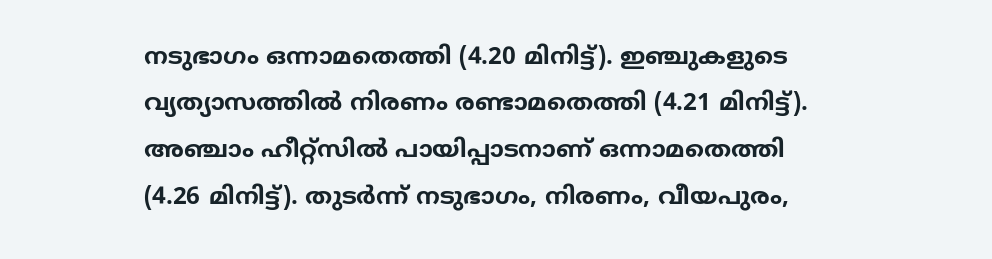നടുഭാഗം ഒന്നാമതെത്തി (4.20 മിനിട്ട്). ഇഞ്ചുകളുടെ വ്യത്യാസത്തില്‍ നിരണം രണ്ടാമതെത്തി (4.21 മിനിട്ട്). അഞ്ചാം ഹീറ്റ്സില്‍ പായിപ്പാടനാണ് ഒന്നാമതെത്തി (4.26 മിനിട്ട്). തുടര്‍ന്ന് നടുഭാഗം, നിരണം, വീയപുരം,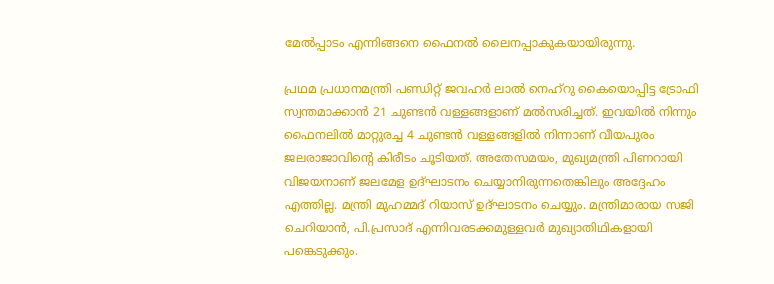മേല്‍പ്പാടം എന്നിങ്ങനെ ഫൈനല്‍ ലൈനപ്പാകുകയായിരുന്നു.

പ്രഥമ പ്രധാനമന്ത്രി പണ്ഡിറ്റ് ജവഹർ ലാൽ നെഹ്റു കൈയൊപ്പിട്ട ട്രോഫി സ്വന്തമാക്കാൻ 21 ചുണ്ടൻ വള്ളങ്ങളാണ് മല്‍സരിച്ചത്. ഇവയില്‍ നിന്നും ഫൈനലില്‍ മാറ്റുരച്ച 4 ചുണ്ടന്‍ വള്ളങ്ങളില്‍ നിന്നാണ് വീയപുരം ജലരാജാവിന്‍റെ കിരീടം ചൂടിയത്. അതേസമയം, മുഖ്യമന്ത്രി പിണറായി വിജയനാണ് ജലമേള ഉദ്ഘാടനം ചെയ്യാനിരുന്നതെങ്കിലും അദ്ദേഹം എത്തില്ല. മന്ത്രി മുഹമ്മദ് റിയാസ് ഉദ്ഘാടനം ചെയ്യും. മന്ത്രിമാരായ സജി ചെറിയാൻ, പി.പ്രസാദ് എന്നിവരടക്കമുള്ളവർ മുഖ്യാതിഥികളായി പങ്കെടുക്കും.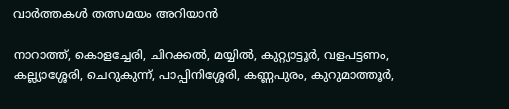വാർത്തകൾ തത്സമയം അറിയാൻ

നാറാത്ത്, കൊളച്ചേരി, ചിറക്കൽ, മയ്യിൽ, കുറ്റ്യാട്ടൂർ, വളപട്ടണം, കല്ല്യാശ്ശേരി, ചെറുകുന്ന്, പാപ്പിനിശ്ശേരി, കണ്ണപുരം, കുറുമാത്തൂർ,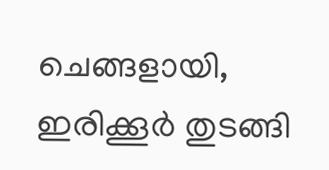ചെങ്ങളായി, ഇരിക്കൂർ തുടങ്ങി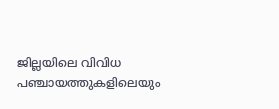ജില്ലയിലെ വിവിധ പഞ്ചായത്തുകളിലെയും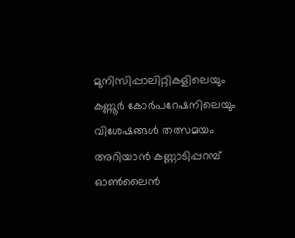മുനിസിപ്പാലിറ്റികളിലെയും കണ്ണൂർ കോർപറേഷനിലെയും വിശേഷങ്ങൾ തത്സമയം അറിയാൻ കണ്ണാടിപ്പറമ്പ് ഓൺലൈൻ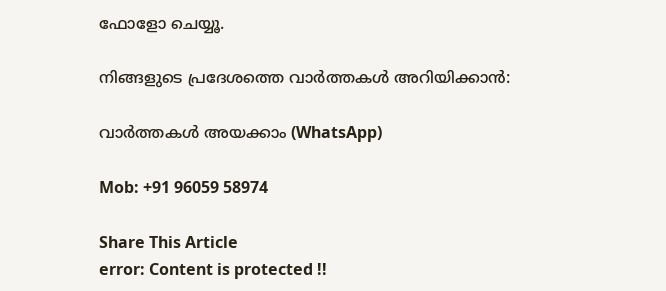ഫോളോ ചെയ്യൂ.

നിങ്ങളുടെ പ്രദേശത്തെ വാർത്തകൾ അറിയിക്കാൻ:

വാർത്തകൾ അയക്കാം (WhatsApp)

Mob: +91 96059 58974

Share This Article
error: Content is protected !!